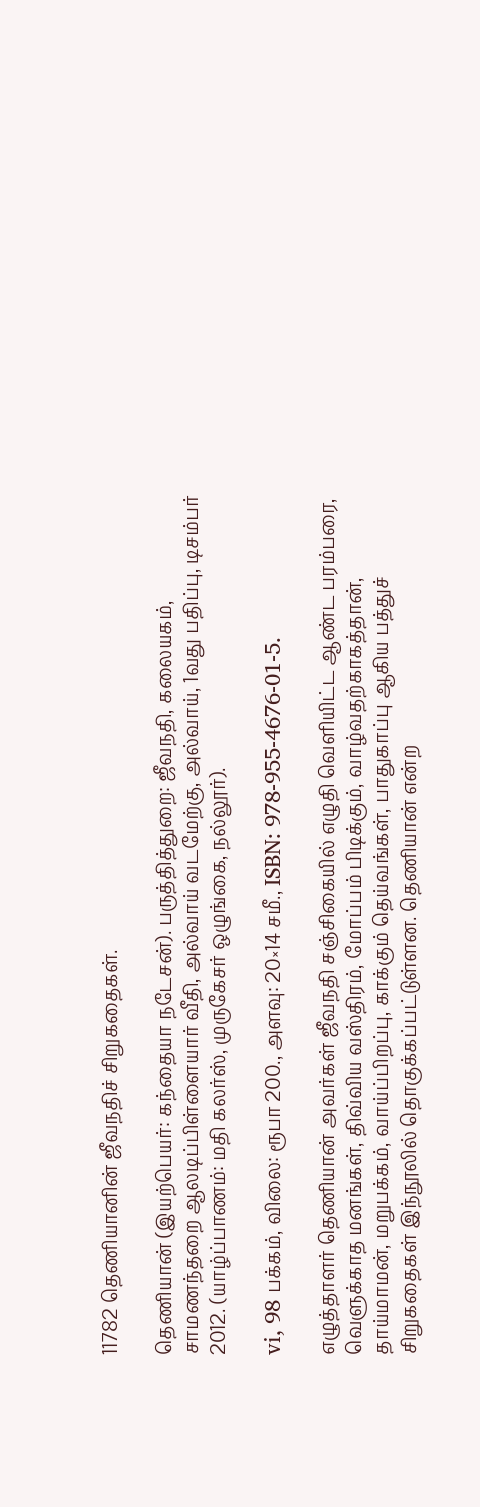11782 தெணியானின் ஜீவநதிச் சிறுகதைகள்.

தெணியான் (இயற்பெயர்: கந்தையா நடேசன்). பருத்தித்துறை: ஜீவநதி, கலையகம், சாமணந்தறை ஆலடிப்பிள்ளையார் வீதி, அல்வாய் வடமேற்கு, அல்வாய், 1வது பதிப்பு, டிசம்பர் 2012. (யாழ்ப்பாணம்: மதி கலர்ஸ், முருகேசர் ஒழுங்கை, நல்லூர்).

vi, 98 பக்கம், விலை: ரூபா 200., அளவு: 20×14 சமீ., ISBN: 978-955-4676-01-5.

எழுத்தாளர் தெணியான் அவர்கள் ஜீவநதி சஞ்சிகையில் எழுதி வெளியிட்ட ஆண்ட பரம்பரை, வெளுக்காத மனங்கள், திவ்விய வஸ்திரம், மோப்பம் பிடிக்கும், வாழ்வதற்காகத்தான், தாய்மாமன், மறுபக்கம், வாய்ப்பிறப்பு, காக்கும் தெய்வங்கள், பாதுகாப்பு ஆகிய பத்துச் சிறுகதைகள் இந்நூலில் தொகுக்கப்பட்டுள்ளன. தெணியான் என்ற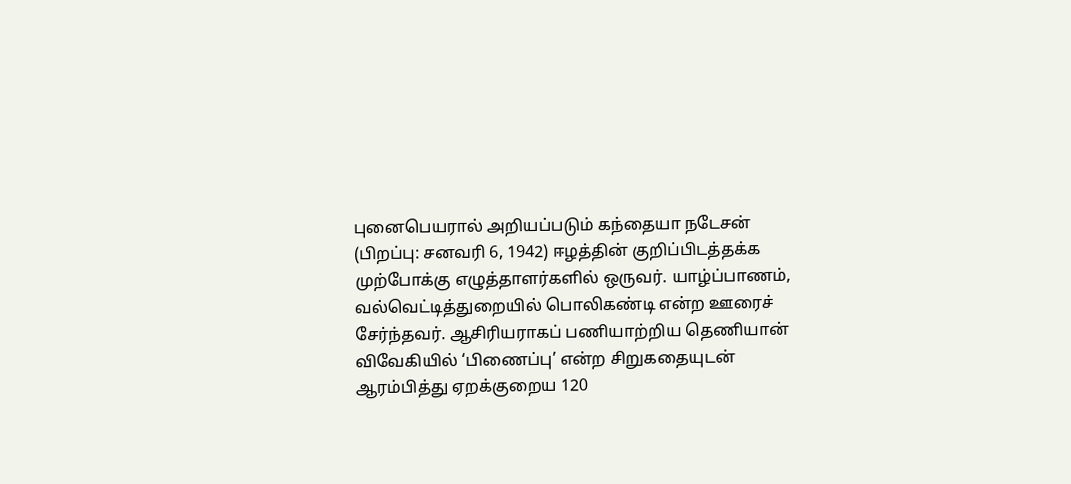புனைபெயரால் அறியப்படும் கந்தையா நடேசன் (பிறப்பு: சனவரி 6, 1942) ஈழத்தின் குறிப்பிடத்தக்க முற்போக்கு எழுத்தாளர்களில் ஒருவர். யாழ்ப்பாணம், வல்வெட்டித்துறையில் பொலிகண்டி என்ற ஊரைச் சேர்ந்தவர். ஆசிரியராகப் பணியாற்றிய தெணியான் விவேகியில் ‘பிணைப்பு’ என்ற சிறுகதையுடன் ஆரம்பித்து ஏறக்குறைய 120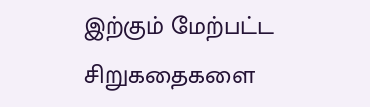இற்கும் மேற்பட்ட சிறுகதைகளை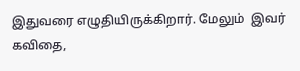இதுவரை எழுதியிருக்கிறார். மேலும்  இவர் கவிதை,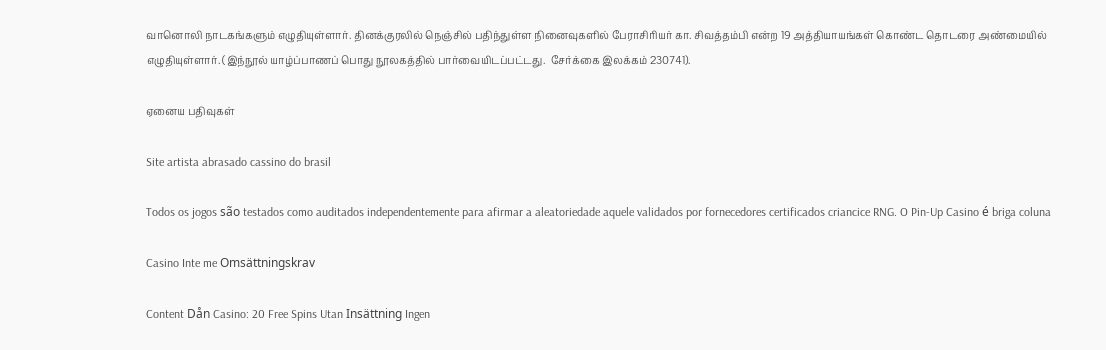வானொலி நாடகங்களும் எழுதியுள்ளார். தினக்குரலில் நெஞ்சில் பதிந்துள்ள நினைவுகளில் பேராசிரியர் கா. சிவத்தம்பி என்ற 19 அத்தியாயங்கள் கொண்ட தொடரை அண்மையில் எழுதியுள்ளார். (இந்நூல் யாழ்ப்பாணப் பொது நூலகத்தில் பார்வையிடப்பட்டது.  சேர்க்கை இலக்கம் 230741).

ஏனைய பதிவுகள்

Site artista abrasado cassino do brasil

Todos os jogos são testados como auditados independentemente para afirmar a aleatoriedade aquele validados por fornecedores certificados criancice RNG. O Pin-Up Casino é briga coluna

Casino Inte me Omsättningskrav

Content Dån Casino: 20 Free Spins Utan Insättning Ingen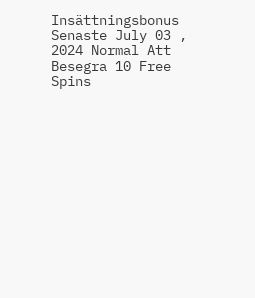Insättningsbonus Senaste July 03 , 2024 Normal Att Besegra 10 Free Spins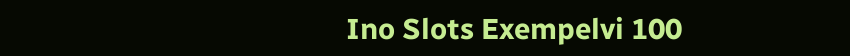Ino Slots Exempelvi 100